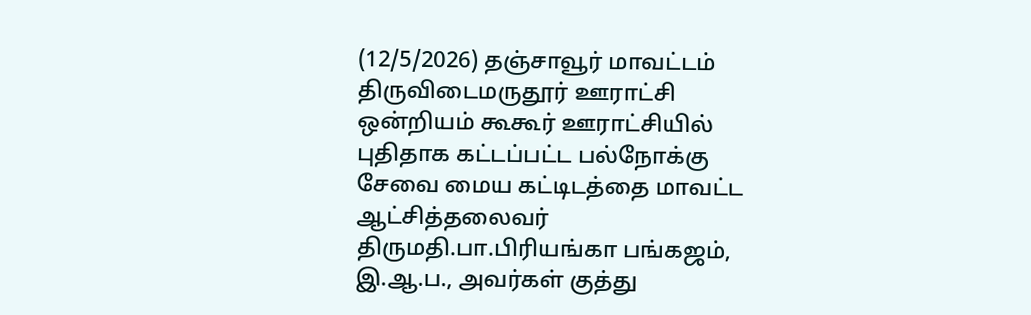(12/5/2026) தஞ்சாவூர் மாவட்டம் திருவிடைமருதூர் ஊராட்சி ஒன்றியம் கூகூர் ஊராட்சியில் புதிதாக கட்டப்பட்ட பல்நோக்கு சேவை மைய கட்டிடத்தை மாவட்ட ஆட்சித்தலைவர் திருமதி.பா.பிரியங்கா பங்கஜம், இ.ஆ.ப., அவர்கள் குத்து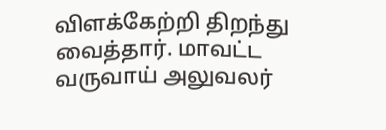விளக்கேற்றி திறந்து வைத்தார். மாவட்ட வருவாய் அலுவலர்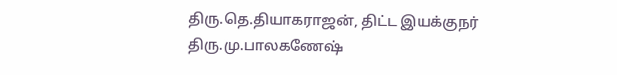திரு.தெ.தியாகராஜன், திட்ட இயக்குநர் திரு.மு.பாலகணேஷ்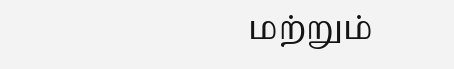மற்றும்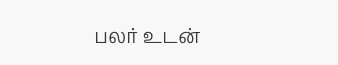பலர் உடன்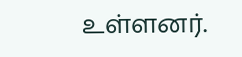உள்ளனர்.